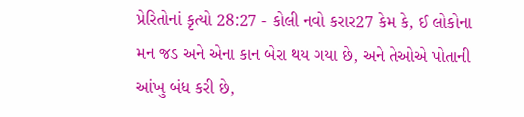પ્રેરિતોનાં કૃત્યો 28:27 - કોલી નવો કરાર27 કેમ કે, ઈ લોકોના મન જડ અને એના કાન બેરા થય ગયા છે, અને તેઓએ પોતાની આંખુ બંધ કરી છે,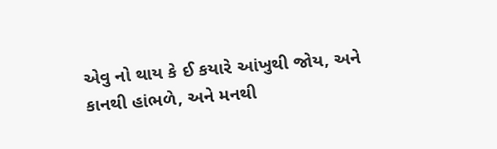એવુ નો થાય કે ઈ કયારે આંખુથી જોય, અને કાનથી હાંભળે, અને મનથી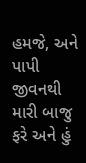હમજે, અને પાપી જીવનથી મારી બાજુ ફરે અને હું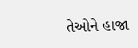તેઓને હાજા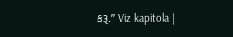કરૂ.” Viz kapitola |